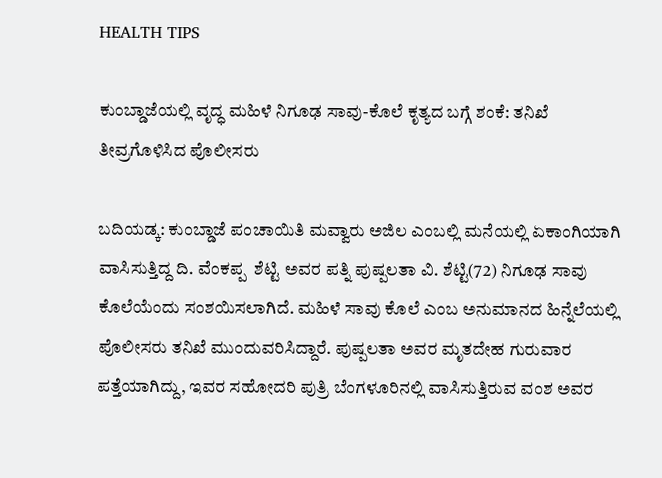HEALTH TIPS

ಕುಂಬ್ಡಾಜೆಯಲ್ಲಿ ವೃದ್ಧ ಮಹಿಳೆ ನಿಗೂಢ ಸಾವು-ಕೊಲೆ ಕೃತ್ಯದ ಬಗ್ಗೆ ಶಂಕೆ: ತನಿಖೆ ತೀವ್ರಗೊಳಿಸಿದ ಪೊಲೀಸರು

ಬದಿಯಡ್ಕ: ಕುಂಬ್ಡಾಜೆ ಪಂಚಾಯಿತಿ ಮವ್ವಾರು ಅಜಿಲ ಎಂಬಲ್ಲಿ ಮನೆಯಲ್ಲಿ ಏಕಾಂಗಿಯಾಗಿ ವಾಸಿಸುತ್ತಿದ್ದ ದಿ. ವೆಂಕಪ್ಪ  ಶೆಟ್ಟಿ ಅವರ ಪತ್ನಿ ಪುಷ್ಪಲತಾ ವಿ. ಶೆಟ್ಟಿ(72) ನಿಗೂಢ ಸಾವು ಕೊಲೆಯೆಂದು ಸಂಶಯಿಸಲಾಗಿದೆ. ಮಹಿಳೆ ಸಾವು ಕೊಲೆ ಎಂಬ ಅನುಮಾನದ ಹಿನ್ನೆಲೆಯಲ್ಲಿ ಪೊಲೀಸರು ತನಿಖೆ ಮುಂದುವರಿಸಿದ್ದಾರೆ. ಪುಷ್ಪಲತಾ ಅವರ ಮೃತದೇಹ ಗುರುವಾರ ಪತ್ತೆಯಾಗಿದ್ದು, ಇವರ ಸಹೋದರಿ ಪುತ್ರಿ ಬೆಂಗಳೂರಿನಲ್ಲಿ ವಾಸಿಸುತ್ತಿರುವ ವಂಶ ಅವರ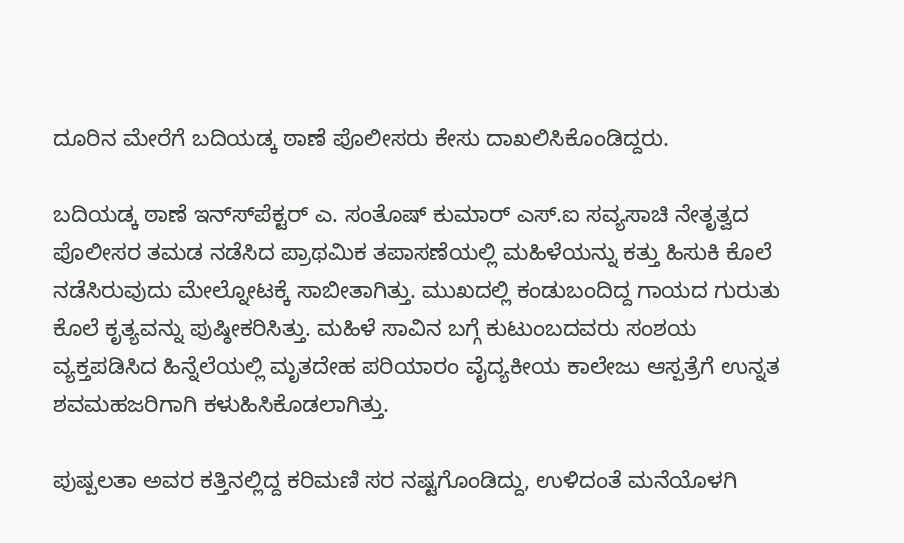ದೂರಿನ ಮೇರೆಗೆ ಬದಿಯಡ್ಕ ಠಾಣೆ ಪೊಲೀಸರು ಕೇಸು ದಾಖಲಿಸಿಕೊಂಡಿದ್ದರು.

ಬದಿಯಡ್ಕ ಠಾಣೆ ಇನ್ಸ್‍ಪೆಕ್ಟರ್ ಎ. ಸಂತೊಷ್ ಕುಮಾರ್ ಎಸ್.ಐ ಸವ್ಯಸಾಚಿ ನೇತೃತ್ವದ ಪೊಲೀಸರ ತಮಡ ನಡೆಸಿದ ಪ್ರಾಥಮಿಕ ತಪಾಸಣೆಯಲ್ಲಿ ಮಹಿಳೆಯನ್ನು ಕತ್ತು ಹಿಸುಕಿ ಕೊಲೆ ನಡೆಸಿರುವುದು ಮೇಲ್ನೋಟಕ್ಕೆ ಸಾಬೀತಾಗಿತ್ತು. ಮುಖದಲ್ಲಿ ಕಂಡುಬಂದಿದ್ದ ಗಾಯದ ಗುರುತು ಕೊಲೆ ಕೃತ್ಯವನ್ನು ಪುಷ್ಠೀಕರಿಸಿತ್ತು. ಮಹಿಳೆ ಸಾವಿನ ಬಗ್ಗೆ ಕುಟುಂಬದವರು ಸಂಶಯ ವ್ಯಕ್ತಪಡಿಸಿದ ಹಿನ್ನೆಲೆಯಲ್ಲಿ ಮೃತದೇಹ ಪರಿಯಾರಂ ವೈದ್ಯಕೀಯ ಕಾಲೇಜು ಆಸ್ಪತ್ರೆಗೆ ಉನ್ನತ ಶವಮಹಜರಿಗಾಗಿ ಕಳುಹಿಸಿಕೊಡಲಾಗಿತ್ತು.

ಪುಷ್ಪಲತಾ ಅವರ ಕತ್ತಿನಲ್ಲಿದ್ದ ಕರಿಮಣಿ ಸರ ನಷ್ಟಗೊಂಡಿದ್ದು, ಉಳಿದಂತೆ ಮನೆಯೊಳಗಿ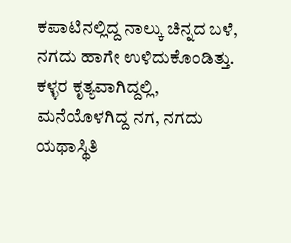ಕಪಾಟಿನಲ್ಲಿದ್ದ ನಾಲ್ಕು ಚಿನ್ನದ ಬಳೆ, ನಗದು ಹಾಗೇ ಉಳಿದುಕೊಂಡಿತ್ತು. ಕಳ್ಳರ ಕೃತ್ಯವಾಗಿದ್ದಲ್ಲಿ, ಮನೆಯೊಳಗಿದ್ದ ನಗ, ನಗದು ಯಥಾಸ್ಥಿತಿ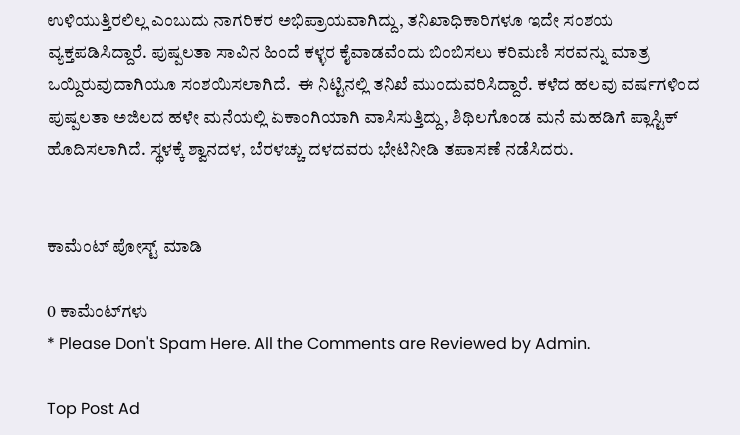ಉಳಿಯುತ್ತಿರಲಿಲ್ಲ ಎಂಬುದು ನಾಗರಿಕರ ಅಭಿಪ್ರಾಯವಾಗಿದ್ದು, ತನಿಖಾಧಿಕಾರಿಗಳೂ ಇದೇ ಸಂಶಯ ವ್ಯಕ್ತಪಡಿಸಿದ್ದಾರೆ. ಪುಷ್ಪಲತಾ ಸಾವಿನ ಹಿಂದೆ ಕಳ್ಳರ ಕೈವಾಡವೆಂದು ಬಿಂಬಿಸಲು ಕರಿಮಣಿ ಸರವನ್ನು ಮಾತ್ರ ಒಯ್ದಿರುವುದಾಗಿಯೂ ಸಂಶಯಿಸಲಾಗಿದೆ.  ಈ ನಿಟ್ಟಿನಲ್ಲಿ ತನಿಖೆ ಮುಂದುವರಿಸಿದ್ದಾರೆ. ಕಳೆದ ಹಲವು ವರ್ಷಗಳಿಂದ ಪುಷ್ಪಲತಾ ಅಜಿಲದ ಹಳೇ ಮನೆಯಲ್ಲಿ ಏಕಾಂಗಿಯಾಗಿ ವಾಸಿಸುತ್ತಿದ್ದು, ಶಿಥಿಲಗೊಂಡ ಮನೆ ಮಹಡಿಗೆ ಪ್ಲಾಸ್ಟಿಕ್ ಹೊದಿಸಲಾಗಿದೆ. ಸ್ಥಳಕ್ಕೆ ಶ್ವಾನದಳ, ಬೆರಳಚ್ಚು ದಳದವರು ಭೇಟಿನೀಡಿ ತಪಾಸಣೆ ನಡೆಸಿದರು.


ಕಾಮೆಂಟ್‌‌ ಪೋಸ್ಟ್‌ ಮಾಡಿ

0 ಕಾಮೆಂಟ್‌ಗಳು
* Please Don't Spam Here. All the Comments are Reviewed by Admin.

Top Post Ad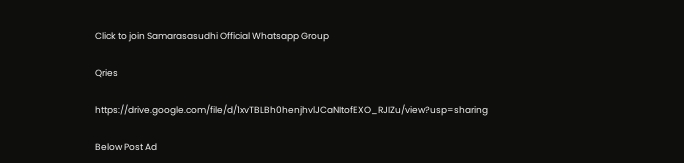Click to join Samarasasudhi Official Whatsapp Group

Qries

https://drive.google.com/file/d/1xvTBLBh0henjhvlJCaNItofEXO_RJIZu/view?usp=sharing

Below Post Ad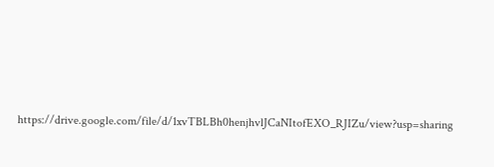https://drive.google.com/file/d/1xvTBLBh0henjhvlJCaNItofEXO_RJIZu/view?usp=sharing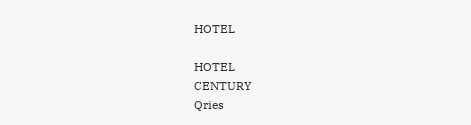HOTEL

HOTEL
CENTURY
Qries